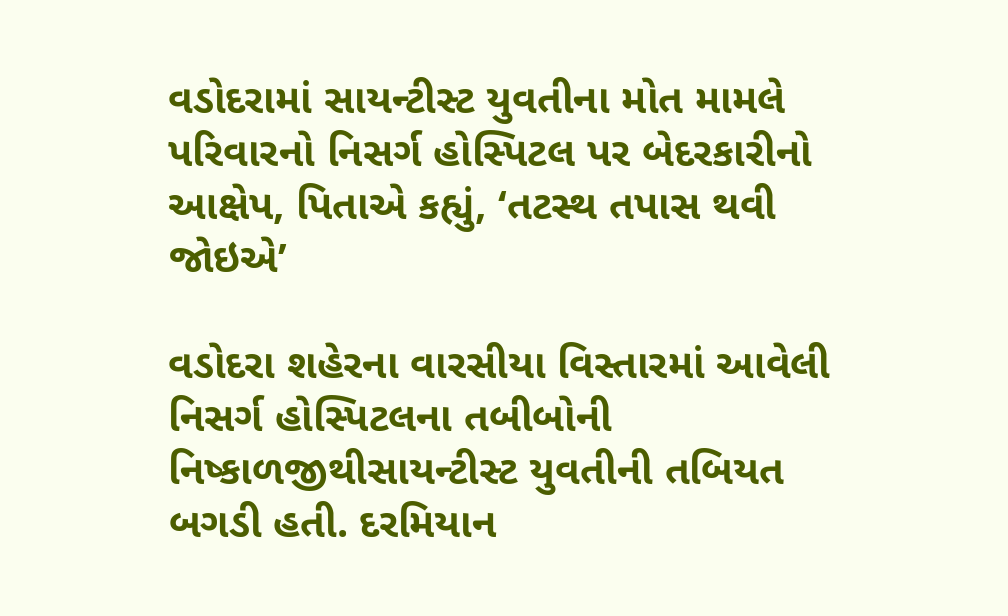વડોદરામાં સાયન્ટીસ્ટ યુવતીના મોત મામલે પરિવારનો નિસર્ગ હોસ્પિટલ પર બેદરકારીનો આક્ષેપ, પિતાએ કહ્યું, ‘તટસ્થ તપાસ થવી જોઇએ’

વડોદરા શહેરના વારસીયા વિસ્તારમાં આવેલી નિસર્ગ હોસ્પિટલના તબીબોની નિષ્કાળજીથીસાયન્ટીસ્ટ યુવતીની તબિયત બગડી હતી. દરમિયાન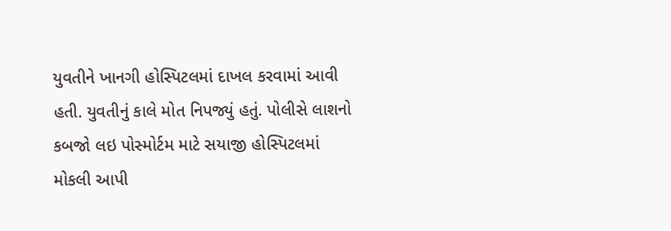યુવતીને ખાનગી હોસ્પિટલમાં દાખલ કરવામાં આવી હતી. યુવતીનું કાલે મોત નિપજ્યું હતું. પોલીસે લાશનો કબજો લઇ પોસ્મોર્ટમ માટે સયાજી હોસ્પિટલમાં મોકલી આપી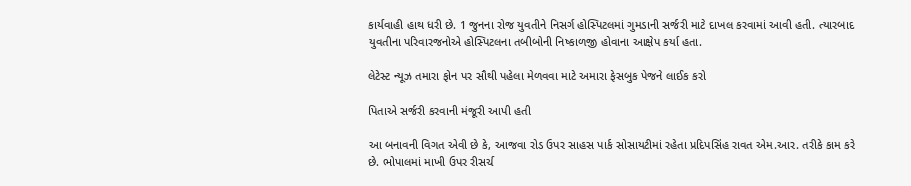કાર્યવાહી હાથ ધરી છે. 1 જુનના રોજ યુવતીને નિસર્ગ હોસ્પિટલમાં ગુમડાની સર્જરી માટે દાખલ કરવામાં આવી હતી. ત્યારબાદ યુવતીના પરિવારજનોએ હોસ્પિટલના તબીબોની નિષ્કાળજી હોવાના આક્ષેપ કર્યા હતા.

લેટેસ્ટ ન્યૂઝ તમારા ફોન પર સૌથી પહેલા મેળવવા માટે અમારા ફેસબુક પેજને લાઈક કરો

પિતાએ સર્જરી કરવાની મંજૂરી આપી હતી

આ બનાવની વિગત એવી છે કે, આજવા રોડ ઉપર સાહસ પાર્ક સોસાયટીમાં રહેતા પ્રદિપસિંહ રાવત એમ.આર. તરીકે કામ કરે છે. ભોપાલમાં માખી ઉપર રીસર્ચ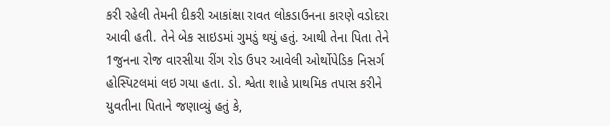કરી રહેલી તેમની દીકરી આકાંક્ષા રાવત લોકડાઉનના કારણે વડોદરા આવી હતી. તેને બેક સાઇડમાં ગુમડું થયું હતું. આથી તેના પિતા તેને 1જુનના રોજ વારસીયા રીંગ રોડ ઉપર આવેલી ઓર્થોપેડિક નિસર્ગ હોસ્પિટલમાં લઇ ગયા હતા. ડો. શ્વેતા શાહે પ્રાથમિક તપાસ કરીને યુવતીના પિતાને જણાવ્યું હતું કે,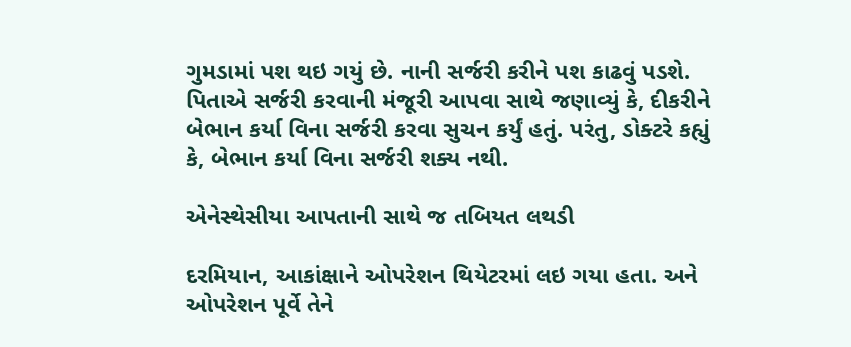ગુમડામાં પશ થઇ ગયું છે. નાની સર્જરી કરીને પશ કાઢવું પડશે. પિતાએ સર્જરી કરવાની મંજૂરી આપવા સાથે જણાવ્યું કે, દીકરીને બેભાન કર્યા વિના સર્જરી કરવા સુચન કર્યું હતું. પરંતુ, ડોક્ટરે કહ્યું કે, બેભાન કર્યા વિના સર્જરી શક્ય નથી.

એનેસ્થેસીયા આપતાની સાથે જ તબિયત લથડી

દરમિયાન, આકાંક્ષાને ઓપરેશન થિયેટરમાં લઇ ગયા હતા. અને ઓપરેશન પૂર્વે તેને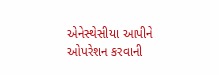એનેસ્થેસીયા આપીને ઓપરેશન કરવાની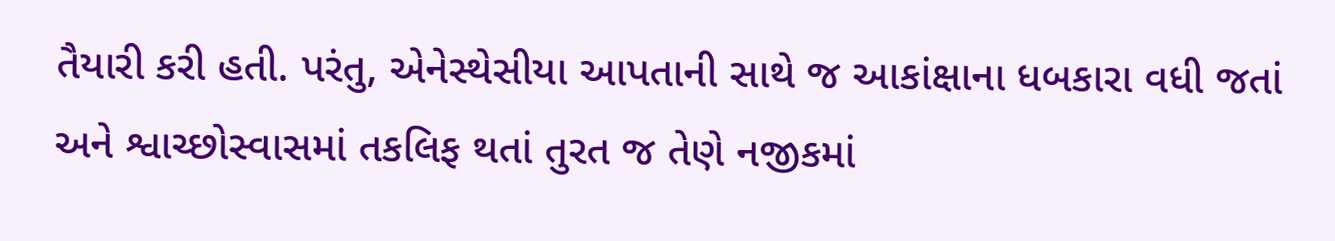તૈયારી કરી હતી. પરંતુ, એનેસ્થેસીયા આપતાની સાથે જ આકાંક્ષાના ધબકારા વધી જતાં અને શ્વાચ્છોસ્વાસમાં તકલિફ થતાં તુરત જ તેણે નજીકમાં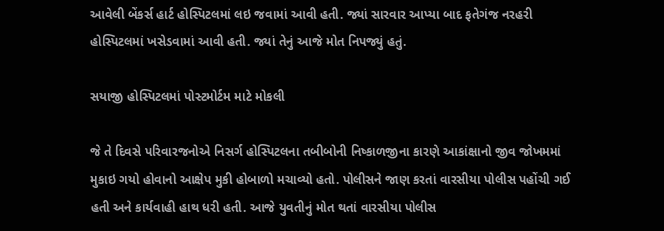આવેલી બેંકર્સ હાર્ટ હોસ્પિટલમાં લઇ જવામાં આવી હતી. જ્યાં સારવાર આપ્યા બાદ ફતેગંજ નરહરી હોસ્પિટલમાં ખસેડવામાં આવી હતી. જ્યાં તેનું આજે મોત નિપજ્યું હતું.

સયાજી હોસ્પિટલમાં પોસ્ટમોર્ટમ માટે મોકલી

જે તે દિવસે પરિવારજનોએ નિસર્ગ હોસ્પિટલના તબીબોની નિષ્કાળજીના કારણે આકાંક્ષાનો જીવ જોખમમાં મુકાઇ ગયો હોવાનો આક્ષેપ મુકી હોબાળો મચાવ્યો હતો. પોલીસને જાણ કરતાં વારસીયા પોલીસ પહોંચી ગઈ હતી અને કાર્યવાહી હાથ ધરી હતી. આજે યુવતીનું મોત થતાં વારસીયા પોલીસ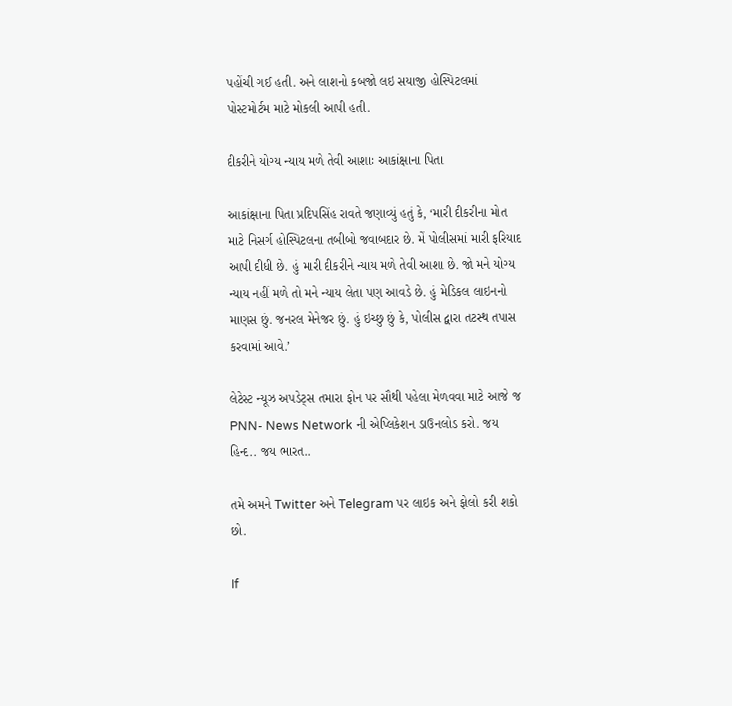પહોંચી ગઈ હતી. અને લાશનો કબજો લઇ સયાજી હોસ્પિટલમાં પોસ્ટમોર્ટમ માટે મોકલી આપી હતી.

દીકરીને યોગ્ય ન્યાય મળે તેવી આશાઃ આકાંક્ષાના પિતા

આકાંક્ષાના પિતા પ્રદિપસિંહ રાવતે જણાવ્યું હતું કે, ‘મારી દીકરીના મોત માટે નિસર્ગ હોસ્પિટલના તબીબો જવાબદાર છે. મેં પોલીસમાં મારી ફરિયાદ આપી દીધી છે. હું મારી દીકરીને ન્યાય મળે તેવી આશા છે. જો મને યોગ્ય ન્યાય નહીં મળે તો મને ન્યાય લેતા પણ આવડે છે. હું મેડિકલ લાઇનનો માણસ છું. જનરલ મેનેજર છું. હું ઇચ્છુ છું કે, પોલીસ દ્વારા તટસ્થ તપાસ કરવામાં આવે.’

લેટેસ્ટ ન્યૂઝ અપડેટ્સ તમારા ફોન પર સૌથી પહેલા મેળવવા માટે આજે જ PNN- News Network ની એપ્લિકેશન ડાઉનલોડ કરો. જય હિન્દ.. જય ભારત..

તમે અમને Twitter અને Telegram પર લાઇક અને ફોલો કરી શકો છો.

If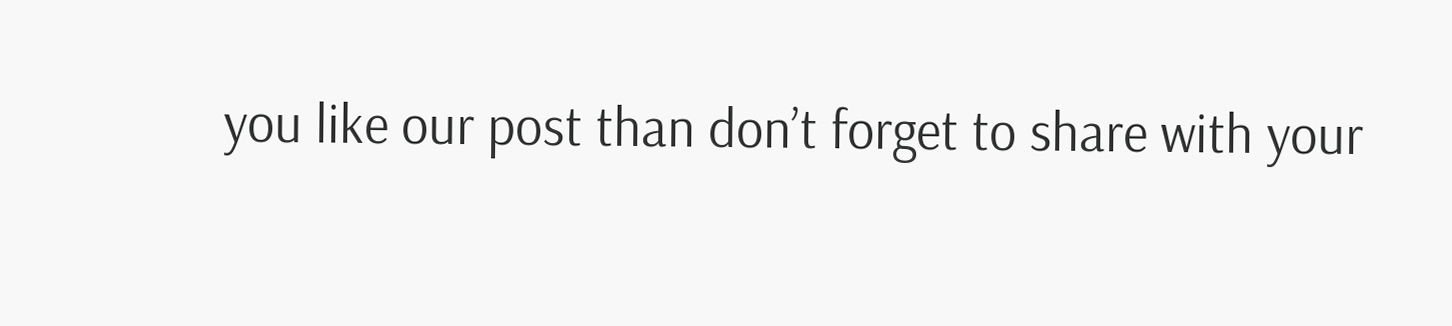you like our post than don’t forget to share with your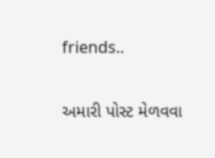friends..

અમારી પોસ્ટ મેળવવા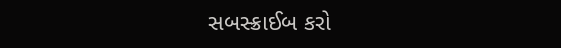સબસ્ક્રાઈબ કરો